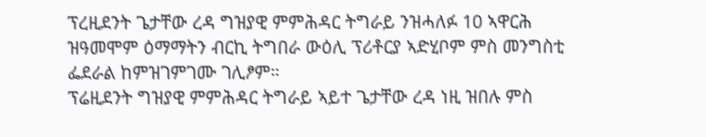ፕረዚደንት ጌታቸው ረዳ ግዝያዊ ምምሕዳር ትግራይ ንዝሓለፉ 10 ኣዋርሕ ዝዓመሞም ዕማማትን ብርኪ ትግበራ ውዕሊ ፕሪቶርያ ኣድሂቦም ምስ መንግስቲ ፌደራል ከምዝገምገሙ ገሊፆም።
ፕሬዚደንት ግዝያዊ ምምሕዳር ትግራይ ኣይተ ጌታቸው ረዳ ነዚ ዝበሉ ምስ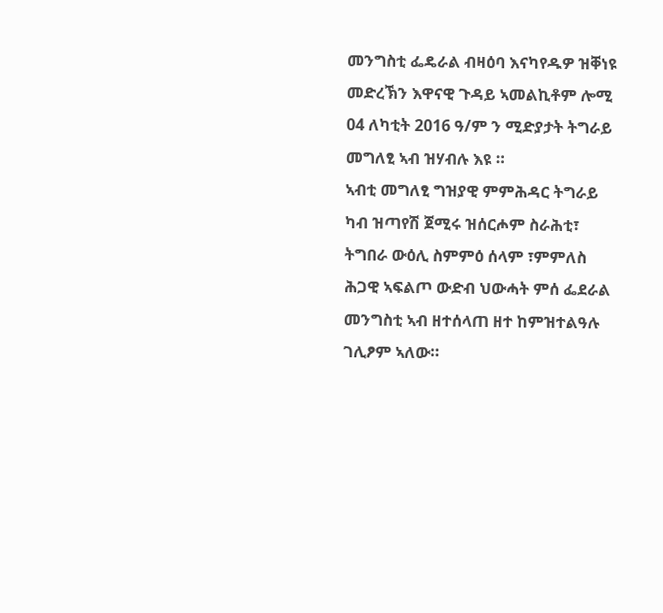መንግስቲ ፌዴራል ብዛዕባ እናካየዱዎ ዝቐነዩ መድረኽን እዋናዊ ጉዳይ ኣመልኪቶም ሎሚ 04 ለካቲት 2016 ዓ/ም ን ሚድያታት ትግራይ መግለፂ ኣብ ዝሃብሉ እዩ ።
ኣብቲ መግለፂ ግዝያዊ ምምሕዳር ትግራይ ካብ ዝጣየሽ ጀሚሩ ዝሰርሖም ስራሕቲ፣ ትግበራ ውዕሊ ስምምዕ ሰላም ፣ምምለስ ሕጋዊ ኣፍልጦ ውድብ ህውሓት ምሰ ፌደራል መንግስቲ ኣብ ዘተሰላጠ ዘተ ከምዝተልዓሉ ገሊፆም ኣለው።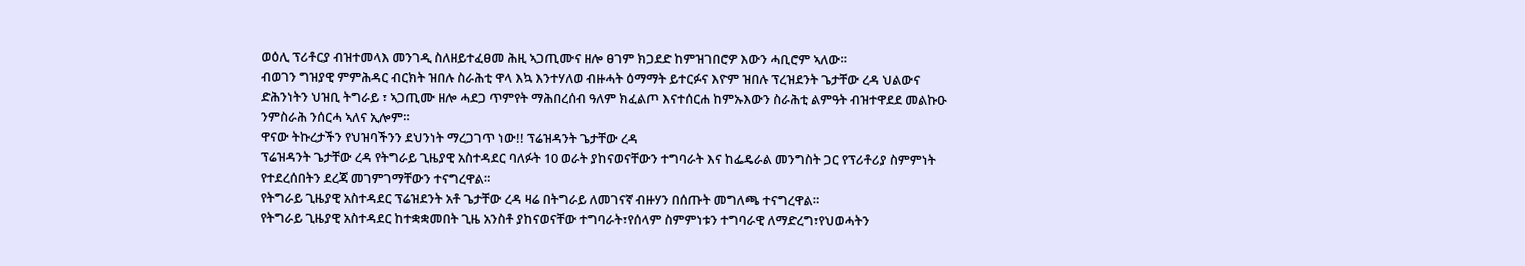ወዕሊ ፕሪቶርያ ብዝተመላእ መንገዲ ስለዘይተፈፀመ ሕዚ ኣጋጢሙና ዘሎ ፀገም ክጋደድ ከምዝገበሮዎ እውን ሓቢሮም ኣለው።
ብወገን ግዝያዊ ምምሕዳር ብርክት ዝበሉ ስራሕቲ ዋላ እኳ እንተሃለወ ብዙሓት ዕማማት ይተርፉና እዮም ዝበሉ ፕረዝደንት ጌታቸው ረዳ ህልውና ድሕንነትን ህዝቢ ትግራይ ፣ ኣጋጢሙ ዘሎ ሓደጋ ጥምየት ማሕበረሰብ ዓለም ክፈልጦ እናተሰርሐ ከምኡእውን ስራሕቲ ልምዓት ብዝተዋደደ መልኩዑ ንምስራሕ ንሰርሓ ኣለና ኢሎም።
ዋናው ትኩረታችን የህዝባችንን ደህንነት ማረጋገጥ ነው!! ፕሬዝዳንት ጌታቸው ረዳ
ፕሬዝዳንት ጌታቸው ረዳ የትግራይ ጊዜያዊ አስተዳደር ባለፉት 10 ወራት ያከናወናቸውን ተግባራት እና ከፌዴራል መንግስት ጋር የፕሪቶሪያ ስምምነት የተደረሰበትን ደረጃ መገምገማቸውን ተናግረዋል።
የትግራይ ጊዜያዊ አስተዳደር ፕሬዝደንት አቶ ጌታቸው ረዳ ዛሬ በትግራይ ለመገናኛ ብዙሃን በሰጡት መግለጫ ተናግረዋል።
የትግራይ ጊዜያዊ አስተዳደር ከተቋቋመበት ጊዜ አንስቶ ያከናወናቸው ተግባራት፣የሰላም ስምምነቱን ተግባራዊ ለማድረግ፣የህወሓትን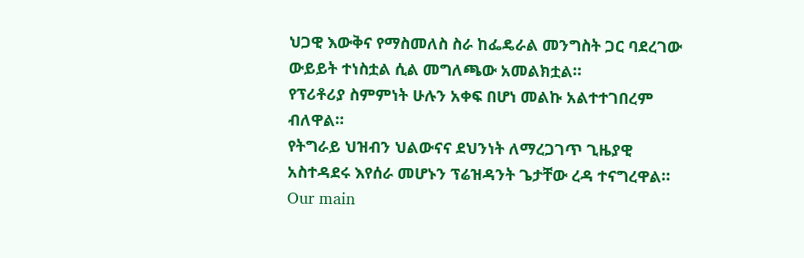ህጋዊ እውቅና የማስመለስ ስራ ከፌዴራል መንግስት ጋር ባደረገው ውይይት ተነስቷል ሲል መግለጫው አመልክቷል።
የፕሪቶሪያ ስምምነት ሁሉን አቀፍ በሆነ መልኩ አልተተገበረም ብለዋል።
የትግራይ ህዝብን ህልውናና ደህንነት ለማረጋገጥ ጊዜያዊ አስተዳደሩ እየሰራ መሆኑን ፕሬዝዳንት ጌታቸው ረዳ ተናግረዋል።
Our main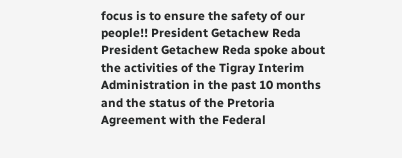focus is to ensure the safety of our people!! President Getachew Reda
President Getachew Reda spoke about the activities of the Tigray Interim Administration in the past 10 months and the status of the Pretoria Agreement with the Federal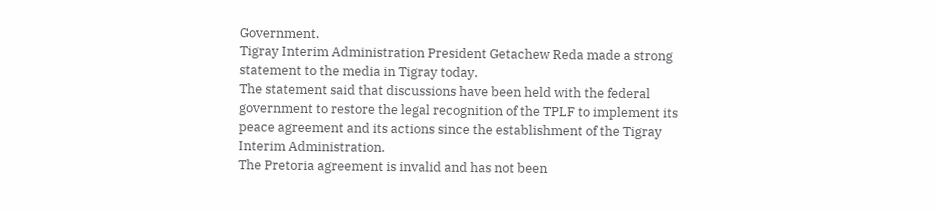Government.
Tigray Interim Administration President Getachew Reda made a strong statement to the media in Tigray today.
The statement said that discussions have been held with the federal government to restore the legal recognition of the TPLF to implement its peace agreement and its actions since the establishment of the Tigray Interim Administration.
The Pretoria agreement is invalid and has not been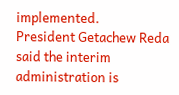implemented.
President Getachew Reda said the interim administration is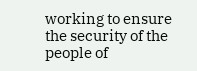working to ensure the security of the people of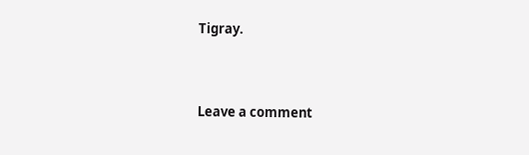Tigray.


Leave a comment